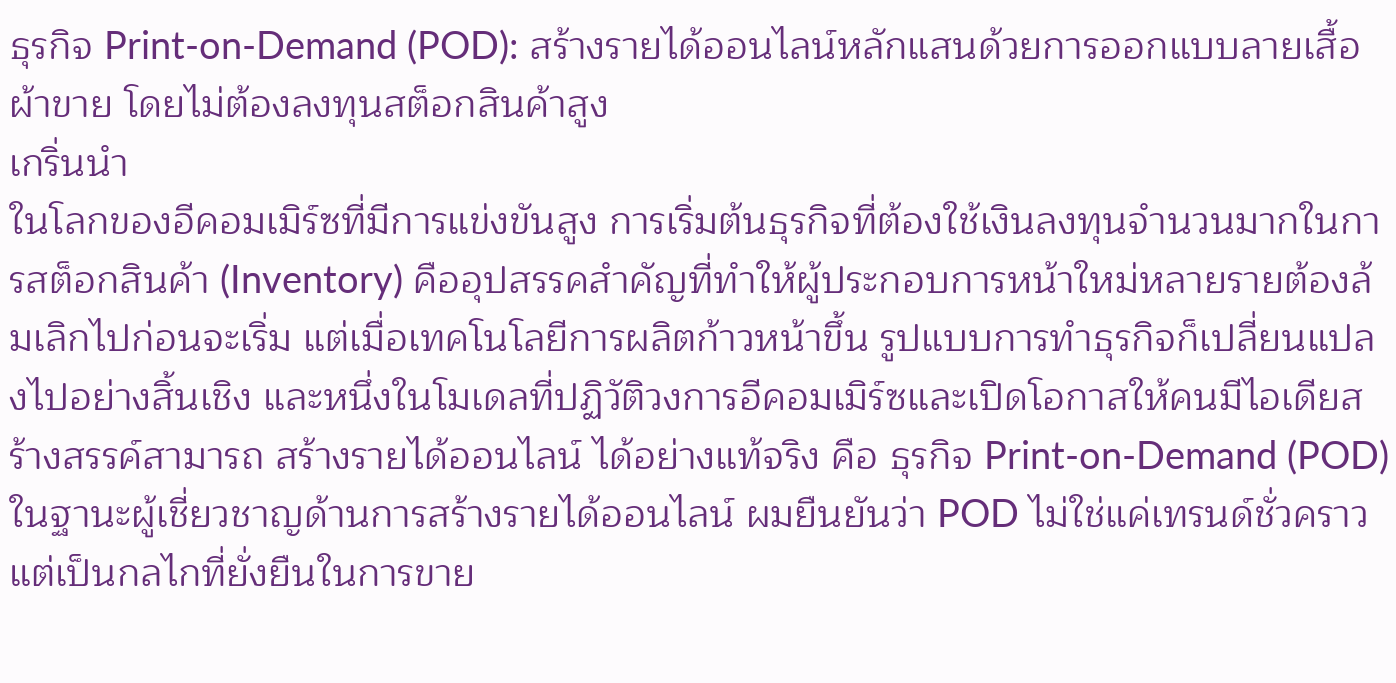ธุรกิจ Print-on-Demand (POD): สร้างรายได้ออนไลน์หลักแสนด้วยการออกแบบลายเสื้อผ้าขาย โดยไม่ต้องลงทุนสต็อกสินค้าสูง
เกริ่นนำ
ในโลกของอีคอมเมิร์ซที่มีการแข่งขันสูง การเริ่มต้นธุรกิจที่ต้องใช้เงินลงทุนจำนวนมากในการสต็อกสินค้า (Inventory) คืออุปสรรคสำคัญที่ทำให้ผู้ประกอบการหน้าใหม่หลายรายต้องล้มเลิกไปก่อนจะเริ่ม แต่เมื่อเทคโนโลยีการผลิตก้าวหน้าขึ้น รูปแบบการทำธุรกิจก็เปลี่ยนแปลงไปอย่างสิ้นเชิง และหนึ่งในโมเดลที่ปฏิวัติวงการอีคอมเมิร์ซและเปิดโอกาสให้คนมีไอเดียสร้างสรรค์สามารถ สร้างรายได้ออนไลน์ ได้อย่างแท้จริง คือ ธุรกิจ Print-on-Demand (POD)
ในฐานะผู้เชี่ยวชาญด้านการสร้างรายได้ออนไลน์ ผมยืนยันว่า POD ไม่ใช่แค่เทรนด์ชั่วคราว แต่เป็นกลไกที่ยั่งยืนในการขาย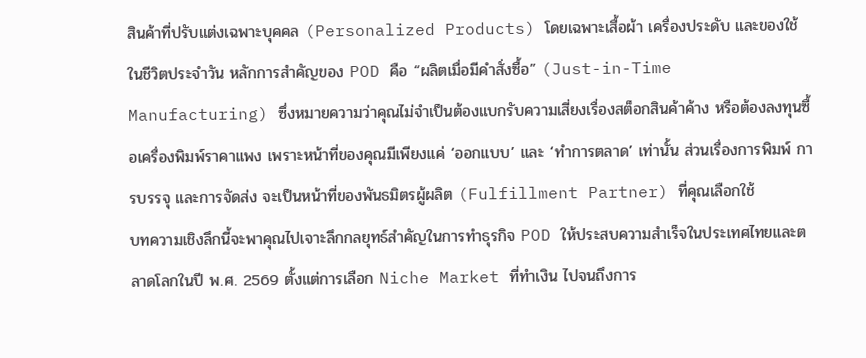สินค้าที่ปรับแต่งเฉพาะบุคคล (Personalized Products) โดยเฉพาะเสื้อผ้า เครื่องประดับ และของใช้ในชีวิตประจำวัน หลักการสำคัญของ POD คือ “ผลิตเมื่อมีคำสั่งซื้อ” (Just-in-Time Manufacturing) ซึ่งหมายความว่าคุณไม่จำเป็นต้องแบกรับความเสี่ยงเรื่องสต็อกสินค้าค้าง หรือต้องลงทุนซื้อเครื่องพิมพ์ราคาแพง เพราะหน้าที่ของคุณมีเพียงแค่ ‘ออกแบบ’ และ ‘ทำการตลาด’ เท่านั้น ส่วนเรื่องการพิมพ์ การบรรจุ และการจัดส่ง จะเป็นหน้าที่ของพันธมิตรผู้ผลิต (Fulfillment Partner) ที่คุณเลือกใช้
บทความเชิงลึกนี้จะพาคุณไปเจาะลึกกลยุทธ์สำคัญในการทำธุรกิจ POD ให้ประสบความสำเร็จในประเทศไทยและตลาดโลกในปี พ.ศ. 2569 ตั้งแต่การเลือก Niche Market ที่ทำเงิน ไปจนถึงการ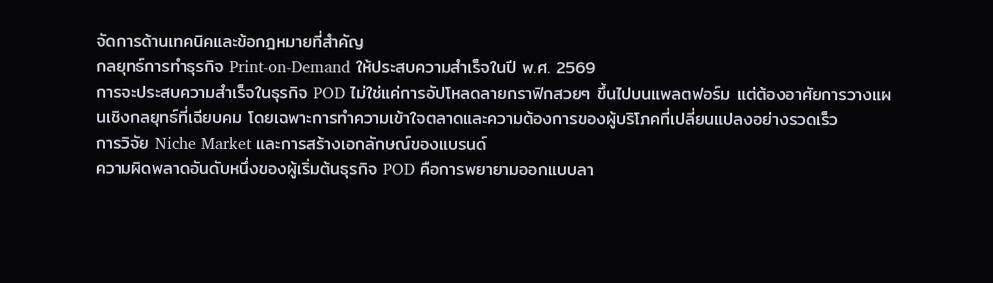จัดการด้านเทคนิคและข้อกฎหมายที่สำคัญ
กลยุทธ์การทำธุรกิจ Print-on-Demand ให้ประสบความสำเร็จในปี พ.ศ. 2569
การจะประสบความสำเร็จในธุรกิจ POD ไม่ใช่แค่การอัปโหลดลายกราฟิกสวยๆ ขึ้นไปบนแพลตฟอร์ม แต่ต้องอาศัยการวางแผนเชิงกลยุทธ์ที่เฉียบคม โดยเฉพาะการทำความเข้าใจตลาดและความต้องการของผู้บริโภคที่เปลี่ยนแปลงอย่างรวดเร็ว
การวิจัย Niche Market และการสร้างเอกลักษณ์ของแบรนด์
ความผิดพลาดอันดับหนึ่งของผู้เริ่มต้นธุรกิจ POD คือการพยายามออกแบบลา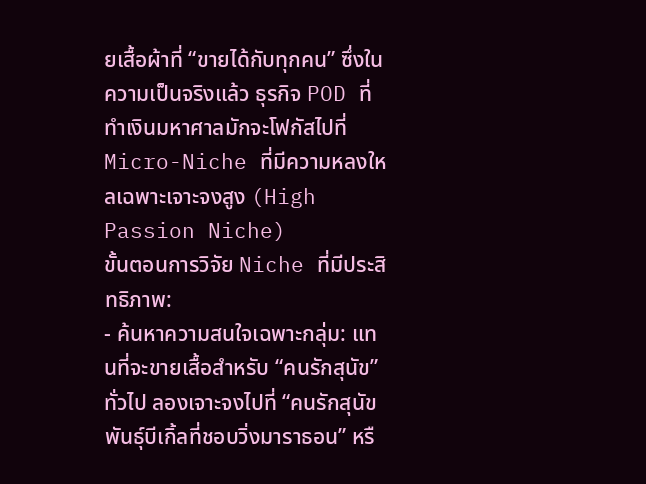ยเสื้อผ้าที่ “ขายได้กับทุกคน” ซึ่งในความเป็นจริงแล้ว ธุรกิจ POD ที่ทำเงินมหาศาลมักจะโฟกัสไปที่ Micro-Niche ที่มีความหลงใหลเฉพาะเจาะจงสูง (High Passion Niche)
ขั้นตอนการวิจัย Niche ที่มีประสิทธิภาพ:
- ค้นหาความสนใจเฉพาะกลุ่ม: แทนที่จะขายเสื้อสำหรับ “คนรักสุนัข” ทั่วไป ลองเจาะจงไปที่ “คนรักสุนัขพันธุ์บีเกิ้ลที่ชอบวิ่งมาราธอน” หรื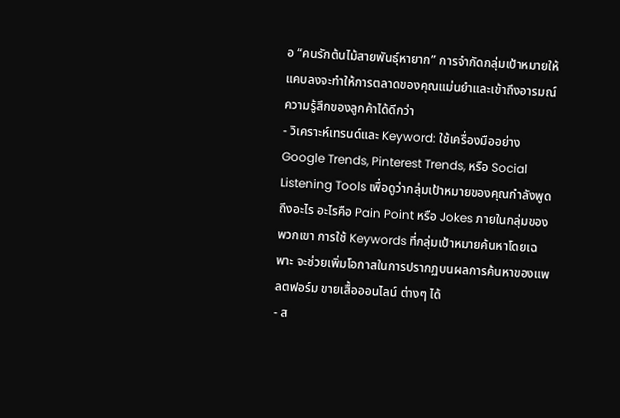อ “คนรักต้นไม้สายพันธุ์หายาก” การจำกัดกลุ่มเป้าหมายให้แคบลงจะทำให้การตลาดของคุณแม่นยำและเข้าถึงอารมณ์ความรู้สึกของลูกค้าได้ดีกว่า
- วิเคราะห์เทรนด์และ Keyword: ใช้เครื่องมืออย่าง Google Trends, Pinterest Trends, หรือ Social Listening Tools เพื่อดูว่ากลุ่มเป้าหมายของคุณกำลังพูดถึงอะไร อะไรคือ Pain Point หรือ Jokes ภายในกลุ่มของพวกเขา การใช้ Keywords ที่กลุ่มเป้าหมายค้นหาโดยเฉพาะ จะช่วยเพิ่มโอกาสในการปรากฏบนผลการค้นหาของแพลตฟอร์ม ขายเสื้อออนไลน์ ต่างๆ ได้
- ส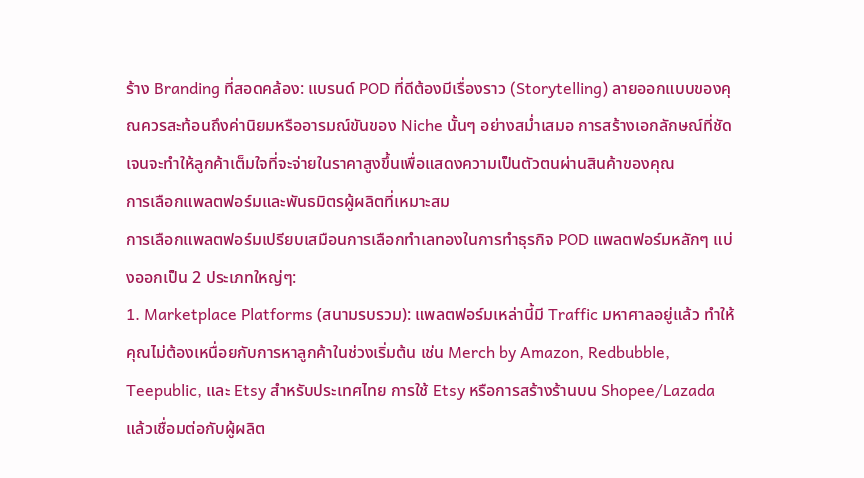ร้าง Branding ที่สอดคล้อง: แบรนด์ POD ที่ดีต้องมีเรื่องราว (Storytelling) ลายออกแบบของคุณควรสะท้อนถึงค่านิยมหรืออารมณ์ขันของ Niche นั้นๆ อย่างสม่ำเสมอ การสร้างเอกลักษณ์ที่ชัดเจนจะทำให้ลูกค้าเต็มใจที่จะจ่ายในราคาสูงขึ้นเพื่อแสดงความเป็นตัวตนผ่านสินค้าของคุณ
การเลือกแพลตฟอร์มและพันธมิตรผู้ผลิตที่เหมาะสม
การเลือกแพลตฟอร์มเปรียบเสมือนการเลือกทำเลทองในการทำธุรกิจ POD แพลตฟอร์มหลักๆ แบ่งออกเป็น 2 ประเภทใหญ่ๆ:
1. Marketplace Platforms (สนามรบรวม): แพลตฟอร์มเหล่านี้มี Traffic มหาศาลอยู่แล้ว ทำให้คุณไม่ต้องเหนื่อยกับการหาลูกค้าในช่วงเริ่มต้น เช่น Merch by Amazon, Redbubble, Teepublic, และ Etsy สำหรับประเทศไทย การใช้ Etsy หรือการสร้างร้านบน Shopee/Lazada แล้วเชื่อมต่อกับผู้ผลิต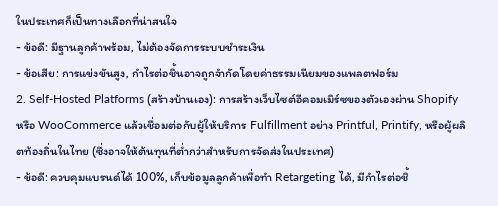ในประเทศก็เป็นทางเลือกที่น่าสนใจ
- ข้อดี: มีฐานลูกค้าพร้อม, ไม่ต้องจัดการระบบชำระเงิน
- ข้อเสีย: การแข่งขันสูง, กำไรต่อชิ้นอาจถูกจำกัดโดยค่าธรรมเนียมของแพลตฟอร์ม
2. Self-Hosted Platforms (สร้างบ้านเอง): การสร้างเว็บไซต์อีคอมเมิร์ซของตัวเองผ่าน Shopify หรือ WooCommerce แล้วเชื่อมต่อกับผู้ให้บริการ Fulfillment อย่าง Printful, Printify, หรือผู้ผลิตท้องถิ่นในไทย (ซึ่งอาจให้ต้นทุนที่ต่ำกว่าสำหรับการจัดส่งในประเทศ)
- ข้อดี: ควบคุมแบรนด์ได้ 100%, เก็บข้อมูลลูกค้าเพื่อทำ Retargeting ได้, มีกำไรต่อชิ้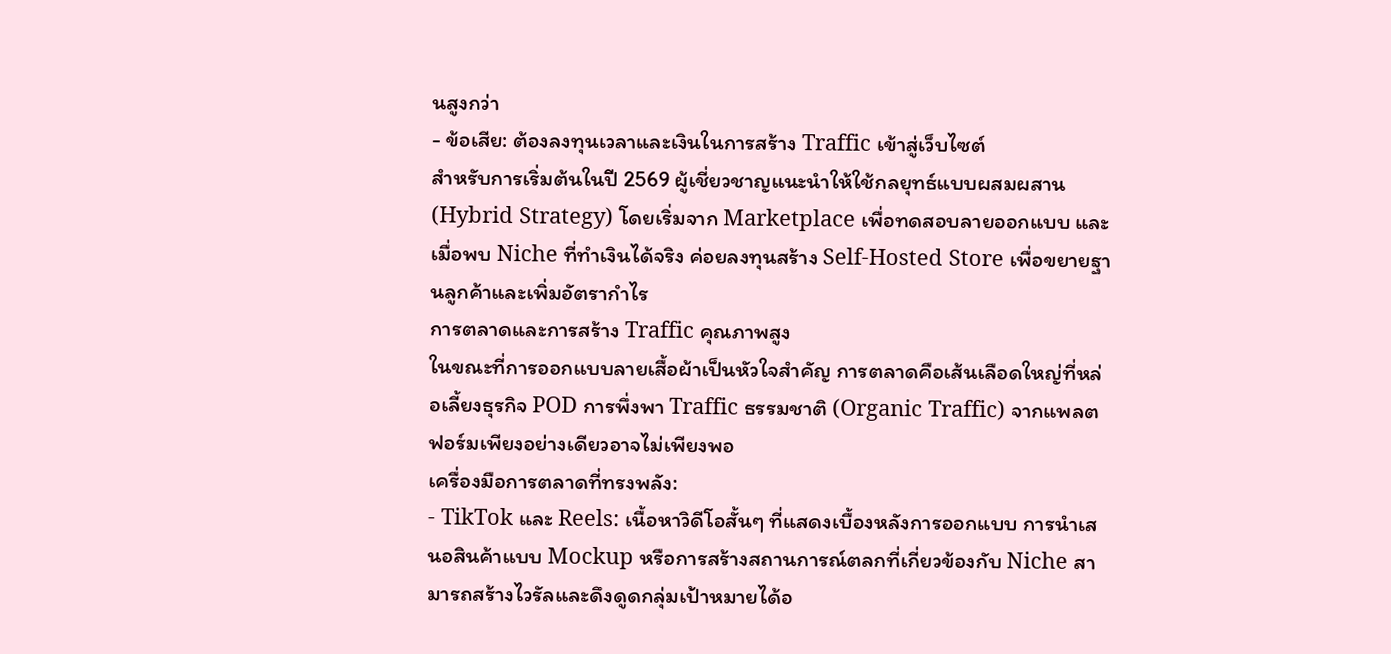นสูงกว่า
- ข้อเสีย: ต้องลงทุนเวลาและเงินในการสร้าง Traffic เข้าสู่เว็บไซต์
สำหรับการเริ่มต้นในปี 2569 ผู้เชี่ยวชาญแนะนำให้ใช้กลยุทธ์แบบผสมผสาน (Hybrid Strategy) โดยเริ่มจาก Marketplace เพื่อทดสอบลายออกแบบ และเมื่อพบ Niche ที่ทำเงินได้จริง ค่อยลงทุนสร้าง Self-Hosted Store เพื่อขยายฐานลูกค้าและเพิ่มอัตรากำไร
การตลาดและการสร้าง Traffic คุณภาพสูง
ในขณะที่การออกแบบลายเสื้อผ้าเป็นหัวใจสำคัญ การตลาดคือเส้นเลือดใหญ่ที่หล่อเลี้ยงธุรกิจ POD การพึ่งพา Traffic ธรรมชาติ (Organic Traffic) จากแพลตฟอร์มเพียงอย่างเดียวอาจไม่เพียงพอ
เครื่องมือการตลาดที่ทรงพลัง:
- TikTok และ Reels: เนื้อหาวิดีโอสั้นๆ ที่แสดงเบื้องหลังการออกแบบ การนำเสนอสินค้าแบบ Mockup หรือการสร้างสถานการณ์ตลกที่เกี่ยวข้องกับ Niche สามารถสร้างไวรัลและดึงดูดกลุ่มเป้าหมายได้อ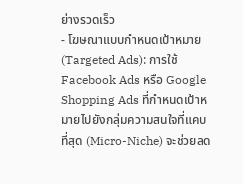ย่างรวดเร็ว
- โฆษณาแบบกำหนดเป้าหมาย (Targeted Ads): การใช้ Facebook Ads หรือ Google Shopping Ads ที่กำหนดเป้าหมายไปยังกลุ่มความสนใจที่แคบที่สุด (Micro-Niche) จะช่วยลด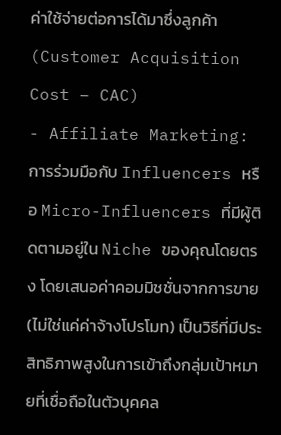ค่าใช้จ่ายต่อการได้มาซึ่งลูกค้า (Customer Acquisition Cost – CAC)
- Affiliate Marketing: การร่วมมือกับ Influencers หรือ Micro-Influencers ที่มีผู้ติดตามอยู่ใน Niche ของคุณโดยตรง โดยเสนอค่าคอมมิชชั่นจากการขาย (ไม่ใช่แค่ค่าจ้างโปรโมท) เป็นวิธีที่มีประสิทธิภาพสูงในการเข้าถึงกลุ่มเป้าหมายที่เชื่อถือในตัวบุคคล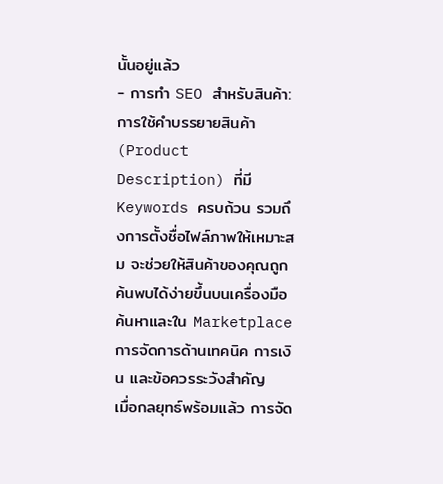นั้นอยู่แล้ว
- การทำ SEO สำหรับสินค้า: การใช้คำบรรยายสินค้า (Product Description) ที่มี Keywords ครบถ้วน รวมถึงการตั้งชื่อไฟล์ภาพให้เหมาะสม จะช่วยให้สินค้าของคุณถูกค้นพบได้ง่ายขึ้นบนเครื่องมือค้นหาและใน Marketplace
การจัดการด้านเทคนิค การเงิน และข้อควรระวังสำคัญ
เมื่อกลยุทธ์พร้อมแล้ว การจัด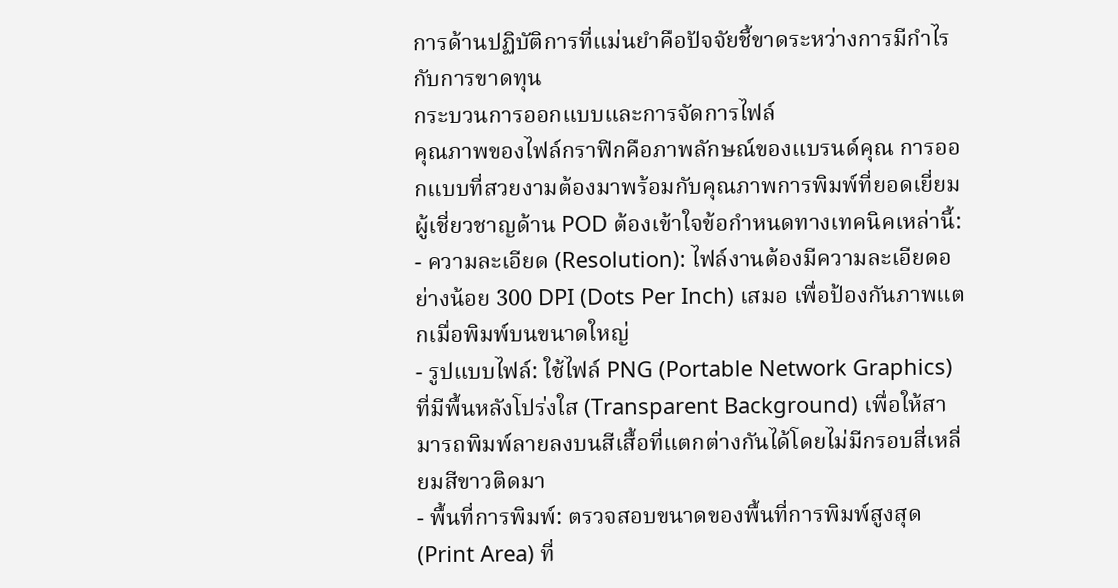การด้านปฏิบัติการที่แม่นยำคือปัจจัยชี้ขาดระหว่างการมีกำไรกับการขาดทุน
กระบวนการออกแบบและการจัดการไฟล์
คุณภาพของไฟล์กราฟิกคือภาพลักษณ์ของแบรนด์คุณ การออกแบบที่สวยงามต้องมาพร้อมกับคุณภาพการพิมพ์ที่ยอดเยี่ยม ผู้เชี่ยวชาญด้าน POD ต้องเข้าใจข้อกำหนดทางเทคนิคเหล่านี้:
- ความละเอียด (Resolution): ไฟล์งานต้องมีความละเอียดอย่างน้อย 300 DPI (Dots Per Inch) เสมอ เพื่อป้องกันภาพแตกเมื่อพิมพ์บนขนาดใหญ่
- รูปแบบไฟล์: ใช้ไฟล์ PNG (Portable Network Graphics) ที่มีพื้นหลังโปร่งใส (Transparent Background) เพื่อให้สามารถพิมพ์ลายลงบนสีเสื้อที่แตกต่างกันได้โดยไม่มีกรอบสี่เหลี่ยมสีขาวติดมา
- พื้นที่การพิมพ์: ตรวจสอบขนาดของพื้นที่การพิมพ์สูงสุด (Print Area) ที่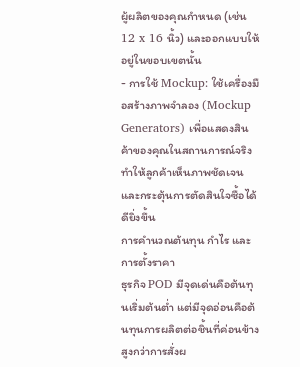ผู้ผลิตของคุณกำหนด (เช่น 12 x 16 นิ้ว) และออกแบบให้อยู่ในขอบเขตนั้น
- การใช้ Mockup: ใช้เครื่องมือสร้างภาพจำลอง (Mockup Generators) เพื่อแสดงสินค้าของคุณในสถานการณ์จริง ทำให้ลูกค้าเห็นภาพชัดเจนและกระตุ้นการตัดสินใจซื้อได้ดียิ่งขึ้น
การคำนวณต้นทุน กำไร และการตั้งราคา
ธุรกิจ POD มีจุดเด่นคือต้นทุนเริ่มต้นต่ำ แต่มีจุดอ่อนคือต้นทุนการผลิตต่อชิ้นที่ค่อนข้างสูงกว่าการสั่งผ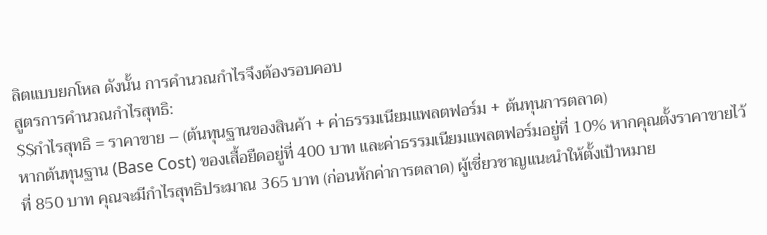ลิตแบบยกโหล ดังนั้น การคำนวณกำไรจึงต้องรอบคอบ
สูตรการคำนวณกำไรสุทธิ:
$$กำไรสุทธิ = ราคาขาย – (ต้นทุนฐานของสินค้า + ค่าธรรมเนียมแพลตฟอร์ม + ต้นทุนการตลาด)
หากต้นทุนฐาน (Base Cost) ของเสื้อยืดอยู่ที่ 400 บาท และค่าธรรมเนียมแพลตฟอร์มอยู่ที่ 10% หากคุณตั้งราคาขายไว้ที่ 850 บาท คุณจะมีกำไรสุทธิประมาณ 365 บาท (ก่อนหักค่าการตลาด) ผู้เชี่ยวชาญแนะนำให้ตั้งเป้าหมาย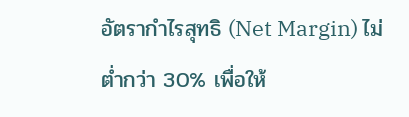อัตรากำไรสุทธิ (Net Margin) ไม่ต่ำกว่า 30% เพื่อให้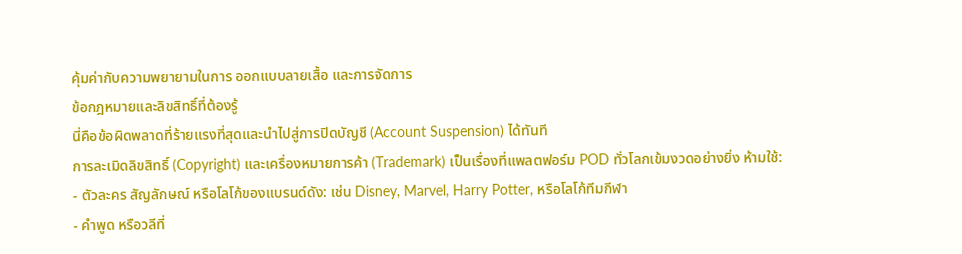คุ้มค่ากับความพยายามในการ ออกแบบลายเสื้อ และการจัดการ
ข้อกฎหมายและลิขสิทธิ์ที่ต้องรู้
นี่คือข้อผิดพลาดที่ร้ายแรงที่สุดและนำไปสู่การปิดบัญชี (Account Suspension) ได้ทันที
การละเมิดลิขสิทธิ์ (Copyright) และเครื่องหมายการค้า (Trademark) เป็นเรื่องที่แพลตฟอร์ม POD ทั่วโลกเข้มงวดอย่างยิ่ง ห้ามใช้:
- ตัวละคร สัญลักษณ์ หรือโลโก้ของแบรนด์ดัง: เช่น Disney, Marvel, Harry Potter, หรือโลโก้ทีมกีฬา
- คำพูด หรือวลีที่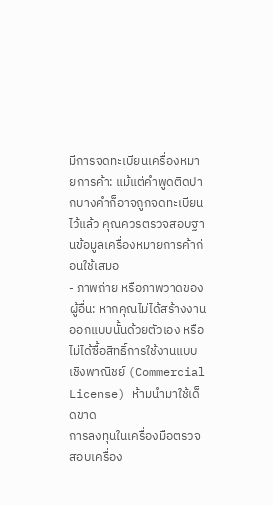มีการจดทะเบียนเครื่องหมายการค้า: แม้แต่คำพูดติดปากบางคำก็อาจถูกจดทะเบียนไว้แล้ว คุณควรตรวจสอบฐานข้อมูลเครื่องหมายการค้าก่อนใช้เสมอ
- ภาพถ่าย หรือภาพวาดของผู้อื่น: หากคุณไม่ได้สร้างงานออกแบบนั้นด้วยตัวเอง หรือไม่ได้ซื้อสิทธิ์การใช้งานแบบเชิงพาณิชย์ (Commercial License) ห้ามนำมาใช้เด็ดขาด
การลงทุนในเครื่องมือตรวจสอบเครื่อง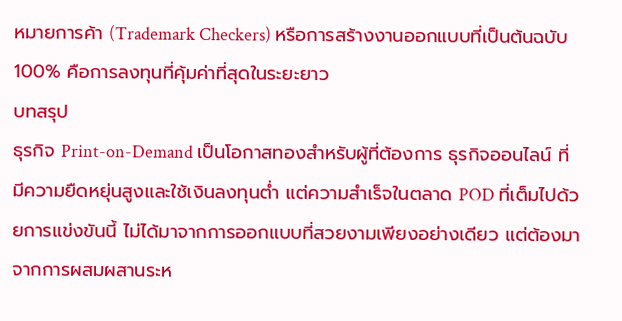หมายการค้า (Trademark Checkers) หรือการสร้างงานออกแบบที่เป็นต้นฉบับ 100% คือการลงทุนที่คุ้มค่าที่สุดในระยะยาว
บทสรุป
ธุรกิจ Print-on-Demand เป็นโอกาสทองสำหรับผู้ที่ต้องการ ธุรกิจออนไลน์ ที่มีความยืดหยุ่นสูงและใช้เงินลงทุนต่ำ แต่ความสำเร็จในตลาด POD ที่เต็มไปด้วยการแข่งขันนี้ ไม่ได้มาจากการออกแบบที่สวยงามเพียงอย่างเดียว แต่ต้องมาจากการผสมผสานระห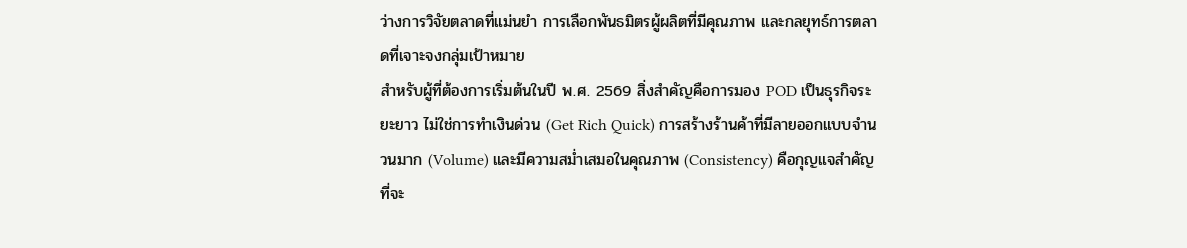ว่างการวิจัยตลาดที่แม่นยำ การเลือกพันธมิตรผู้ผลิตที่มีคุณภาพ และกลยุทธ์การตลาดที่เจาะจงกลุ่มเป้าหมาย
สำหรับผู้ที่ต้องการเริ่มต้นในปี พ.ศ. 2569 สิ่งสำคัญคือการมอง POD เป็นธุรกิจระยะยาว ไม่ใช่การทำเงินด่วน (Get Rich Quick) การสร้างร้านค้าที่มีลายออกแบบจำนวนมาก (Volume) และมีความสม่ำเสมอในคุณภาพ (Consistency) คือกุญแจสำคัญที่จะ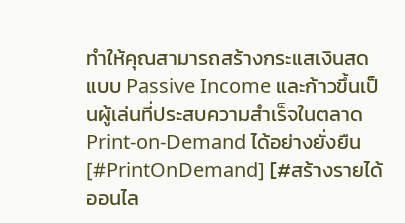ทำให้คุณสามารถสร้างกระแสเงินสดแบบ Passive Income และก้าวขึ้นเป็นผู้เล่นที่ประสบความสำเร็จในตลาด Print-on-Demand ได้อย่างยั่งยืน
[#PrintOnDemand] [#สร้างรายได้ออนไล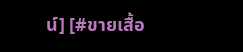น์] [#ขายเสื้อ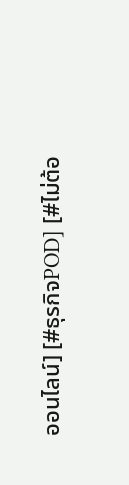ออนไลน์] [#ธุรกิจPOD] [#ไม่ต้อ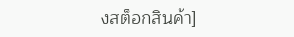งสต็อกสินค้า]